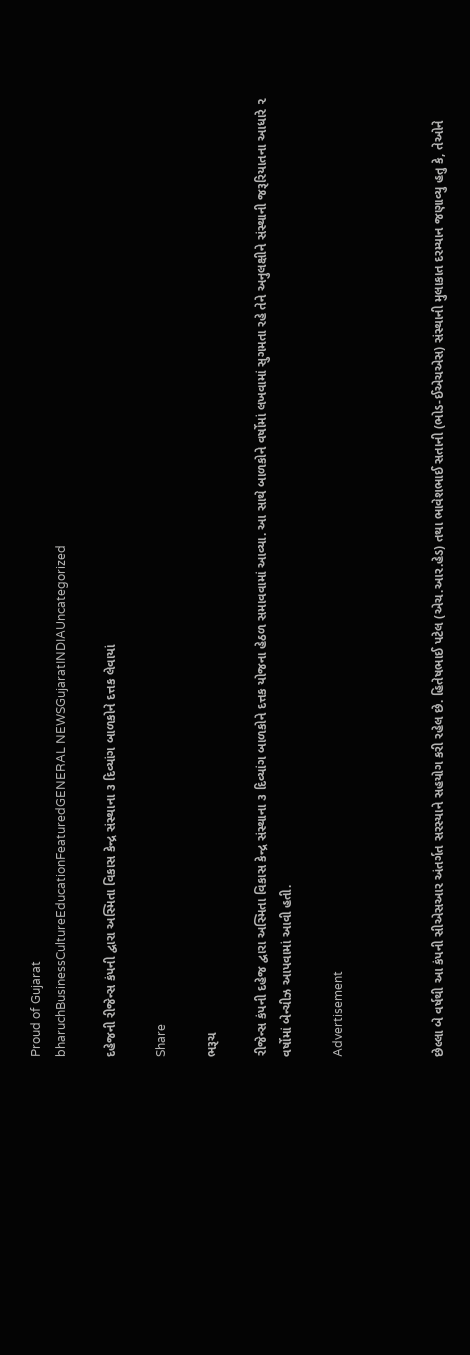Proud of Gujarat
bharuchBusinessCultureEducationFeaturedGENERAL NEWSGujaratINDIAUncategorized

દહેજની રીજેન્સ કંપની દ્વારા અસ્મિતા વિકાસ કેન્દ્ર સંસ્થાના ૩ દિવ્યાંગ બાળકોને દત્તક લેવાયાં

Share

ભરૂચ

રીજેન્સ કંપની દહેજ દ્વારા અસ્મિતા વિકાસ કેન્દ્ર સંસ્થાના ૩ દિવ્યાંગ બાળકોને દત્તક યોજના હેઠળ સમાવવામાં આવ્યા. આ સાથે બાળકોને વર્ષોમાં લખવામાં સુગમતા રહે તેને અનુલક્ષીને સંસ્થાની જરૂરિયાતના આધારે ૨ વર્ષોમાં બેન્ચીઝ આપવામાં આવી હતી.

Advertisement



છેલ્લા બે વર્ષથી આ કંપની સીએસઆર અંતર્ગત સરસ્યાને સહયોગ કરી રહેલ છે. હિતેષભાઈ પટેલ (એચ.આર.હેડ) તથા ભાવેશભાઈ સતાની (ભોડ-ઈએચએસ) સંસ્થાની મુલાકાત દરમ્યાન જણાવ્યુ હતુ કે, તેઓને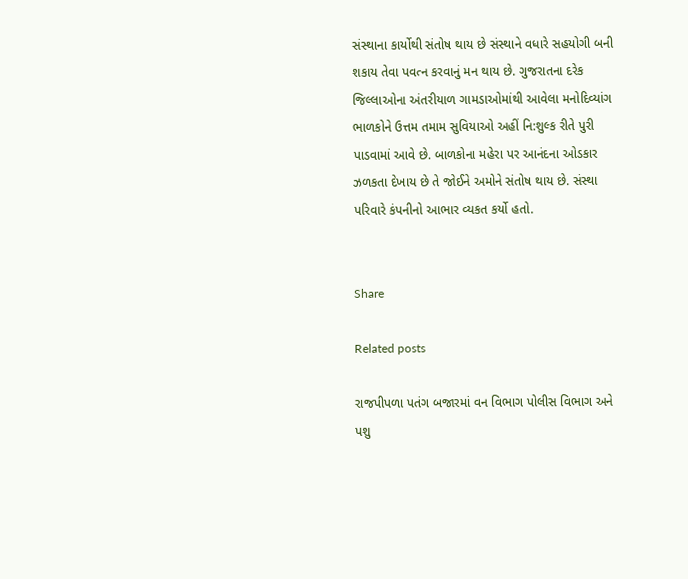સંસ્થાના કાર્યોથી સંતોષ થાય છે સંસ્થાને વધારે સહયોગી બની શકાય તેવા પવત્ન કરવાનું મન થાય છે. ગુજરાતના દરેક જિલ્લાઓના અંતરીયાળ ગામડાઓમાંથી આવેલા મનોદિવ્યાંગ ભાળકોને ઉત્તમ તમામ સુવિયાઓ અહીં નિ:શુલ્ક રીતે પુરી પાડવામાં આવે છે. બાળકોના મહેરા પર આનંદના ઓડકાર ઝળકતા દેખાય છે તે જોઈને અમોને સંતોષ થાય છે. સંસ્થા પરિવારે કંપનીનો આભાર વ્યકત કર્યો હતો.


Share

Related posts

રાજપીપળા પતંગ બજારમાં વન વિભાગ પોલીસ વિભાગ અને પશુ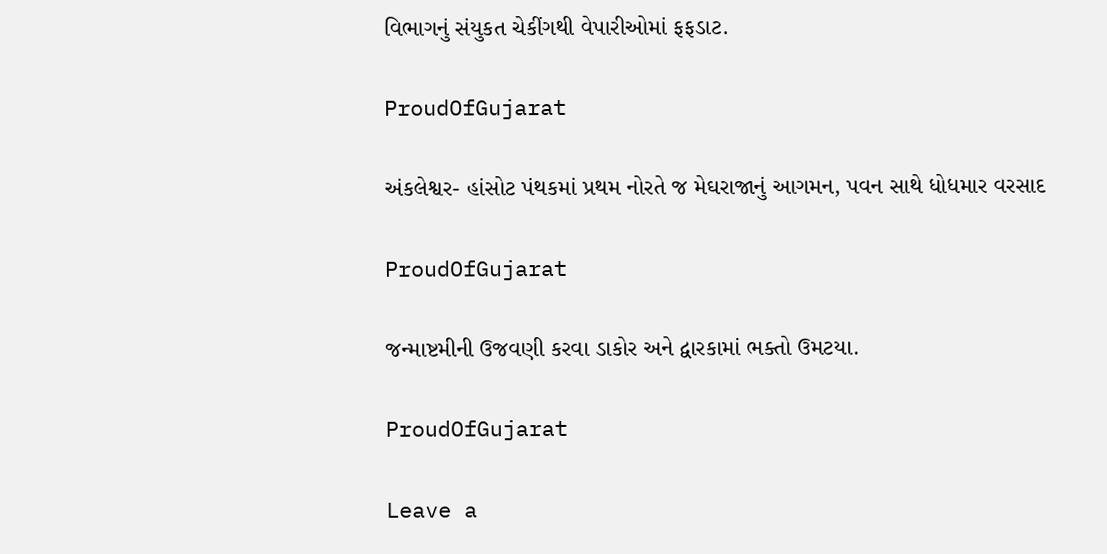વિભાગનું સંયુકત ચેકીંગથી વેપારીઓમાં ફફડાટ.

ProudOfGujarat

અંકલેશ્વર- હાંસોટ પંથકમાં પ્રથમ નોરતે જ મેઘરાજાનું આગમન, પવન સાથે ધોધમાર વરસાદ

ProudOfGujarat

જન્માષ્ટમીની ઉજવણી કરવા ડાકોર અને દ્વારકામાં ભક્તો ઉમટયા.

ProudOfGujarat

Leave a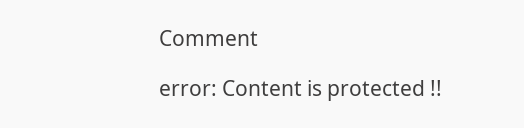Comment

error: Content is protected !!